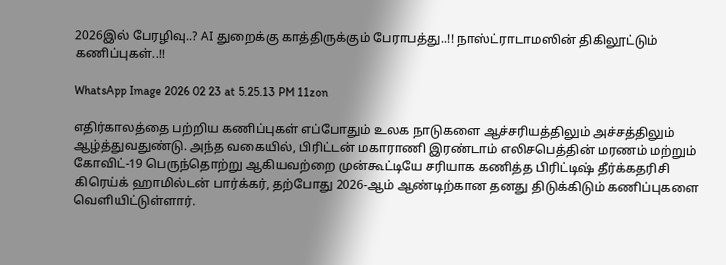2026இல் பேரழிவு..? AI துறைக்கு காத்திருக்கும் பேராபத்து..!! நாஸ்ட்ராடாமஸின் திகிலூட்டும் கணிப்புகள்..!!

WhatsApp Image 2026 02 23 at 5.25.13 PM 11zon

எதிர்காலத்தை பற்றிய கணிப்புகள் எப்போதும் உலக நாடுகளை ஆச்சரியத்திலும் அச்சத்திலும் ஆழ்த்துவதுண்டு. அந்த வகையில், பிரிட்டன் மகாராணி இரண்டாம் எலிசபெத்தின் மரணம் மற்றும் கோவிட்-19 பெருந்தொற்று ஆகியவற்றை முன்கூட்டியே சரியாக கணித்த பிரிட்டிஷ் தீர்க்கதரிசி கிரெய்க் ஹாமில்டன் பார்க்கர், தற்போது 2026-ஆம் ஆண்டிற்கான தனது திடுக்கிடும் கணிப்புகளை வெளியிட்டுள்ளார்.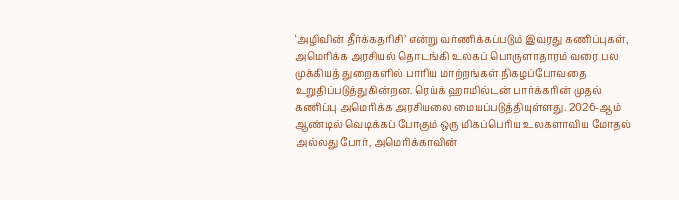‘அழிவின் தீர்க்கதரிசி’ என்று வர்ணிக்கப்படும் இவரது கணிப்புகள், அமெரிக்க அரசியல் தொடங்கி உலகப் பொருளாதாரம் வரை பல முக்கியத் துறைகளில் பாரிய மாற்றங்கள் நிகழப்போவதை உறுதிப்படுத்துகின்றன. ரெய்க் ஹாமில்டன் பார்க்கரின் முதல் கணிப்பு அமெரிக்க அரசியலை மையப்படுத்தியுள்ளது. 2026-ஆம் ஆண்டில் வெடிக்கப் போகும் ஒரு மிகப்பெரிய உலகளாவிய மோதல் அல்லது போர், அமெரிக்காவின்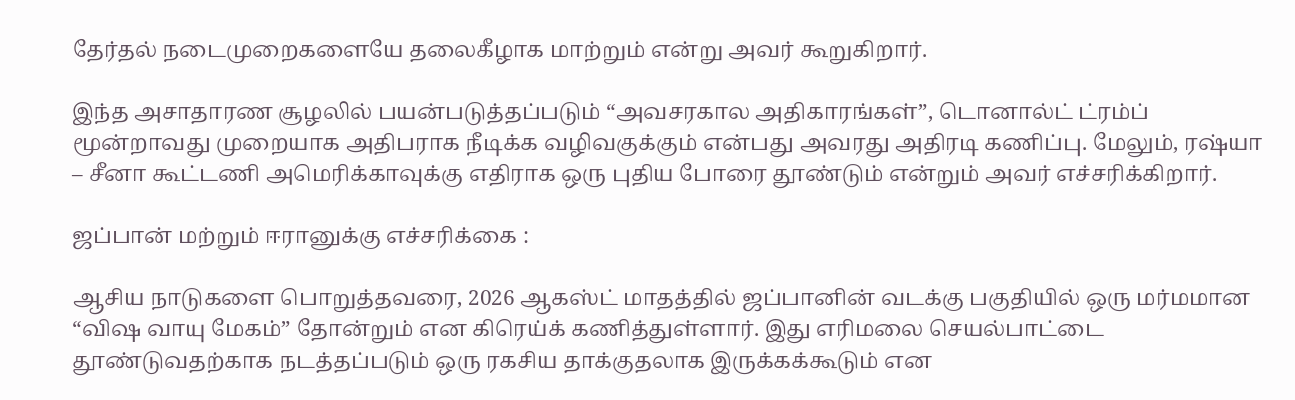தேர்தல் நடைமுறைகளையே தலைகீழாக மாற்றும் என்று அவர் கூறுகிறார்.

இந்த அசாதாரண சூழலில் பயன்படுத்தப்படும் “அவசரகால அதிகாரங்கள்”, டொனால்ட் ட்ரம்ப் மூன்றாவது முறையாக அதிபராக நீடிக்க வழிவகுக்கும் என்பது அவரது அதிரடி கணிப்பு. மேலும், ரஷ்யா – சீனா கூட்டணி அமெரிக்காவுக்கு எதிராக ஒரு புதிய போரை தூண்டும் என்றும் அவர் எச்சரிக்கிறார்.

ஜப்பான் மற்றும் ஈரானுக்கு எச்சரிக்கை :

ஆசிய நாடுகளை பொறுத்தவரை, 2026 ஆகஸ்ட் மாதத்தில் ஜப்பானின் வடக்கு பகுதியில் ஒரு மர்மமான “விஷ வாயு மேகம்” தோன்றும் என கிரெய்க் கணித்துள்ளார். இது எரிமலை செயல்பாட்டை தூண்டுவதற்காக நடத்தப்படும் ஒரு ரகசிய தாக்குதலாக இருக்கக்கூடும் என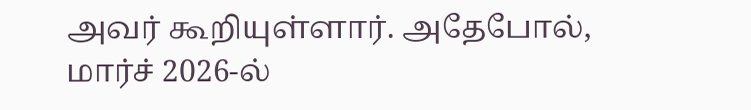அவர் கூறியுள்ளார். அதேபோல், மார்ச் 2026-ல்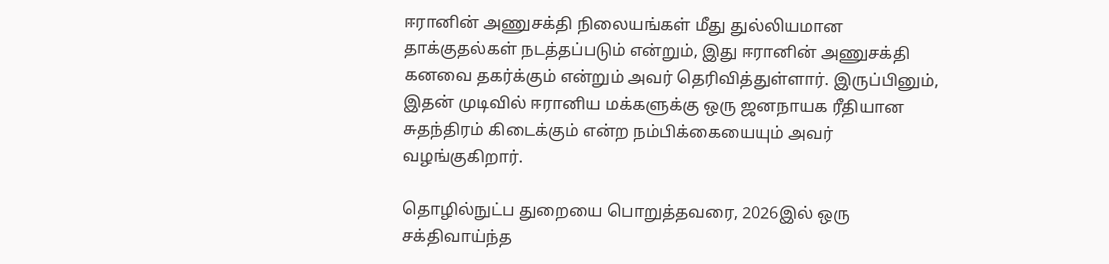ஈரானின் அணுசக்தி நிலையங்கள் மீது துல்லியமான தாக்குதல்கள் நடத்தப்படும் என்றும், இது ஈரானின் அணுசக்தி கனவை தகர்க்கும் என்றும் அவர் தெரிவித்துள்ளார். இருப்பினும், இதன் முடிவில் ஈரானிய மக்களுக்கு ஒரு ஜனநாயக ரீதியான சுதந்திரம் கிடைக்கும் என்ற நம்பிக்கையையும் அவர் வழங்குகிறார்.

தொழில்நுட்ப துறையை பொறுத்தவரை, 2026இல் ஒரு சக்திவாய்ந்த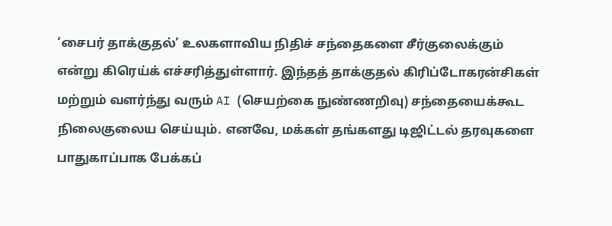‘சைபர் தாக்குதல்’ உலகளாவிய நிதிச் சந்தைகளை சீர்குலைக்கும் என்று கிரெய்க் எச்சரித்துள்ளார். இந்தத் தாக்குதல் கிரிப்டோகரன்சிகள் மற்றும் வளர்ந்து வரும் AI (செயற்கை நுண்ணறிவு) சந்தையைக்கூட நிலைகுலைய செய்யும். எனவே, மக்கள் தங்களது டிஜிட்டல் தரவுகளை பாதுகாப்பாக பேக்கப்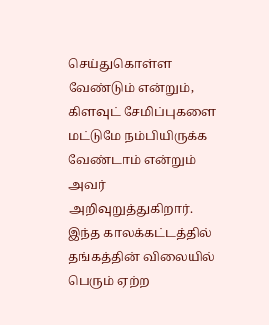செய்துகொள்ள வேண்டும் என்றும், கிளவுட் சேமிப்புகளை மட்டுமே நம்பியிருக்க வேண்டாம் என்றும் அவர் அறிவுறுத்துகிறார். இந்த காலக்கட்டத்தில் தங்கத்தின் விலையில் பெரும் ஏற்ற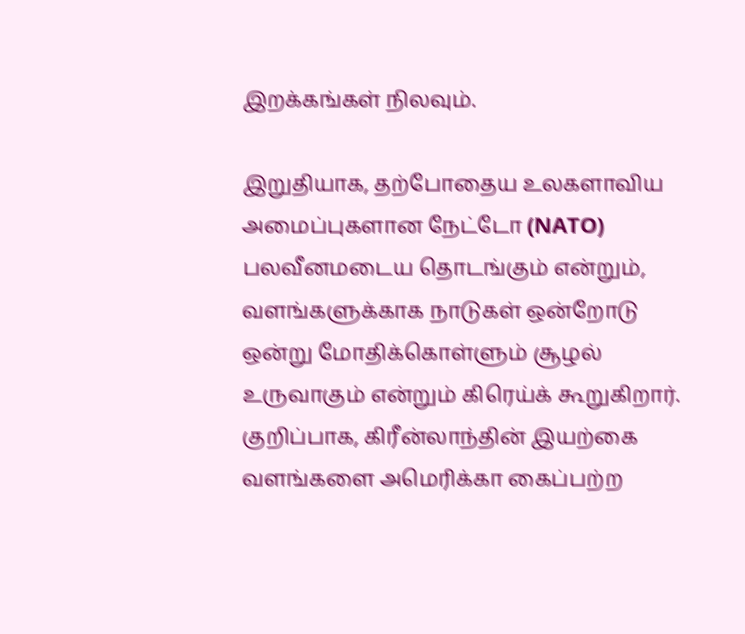இறக்கங்கள் நிலவும்.

இறுதியாக, தற்போதைய உலகளாவிய அமைப்புகளான நேட்டோ (NATO) பலவீனமடைய தொடங்கும் என்றும், வளங்களுக்காக நாடுகள் ஒன்றோடு ஒன்று மோதிக்கொள்ளும் சூழல் உருவாகும் என்றும் கிரெய்க் கூறுகிறார். குறிப்பாக, கிரீன்லாந்தின் இயற்கை வளங்களை அமெரிக்கா கைப்பற்ற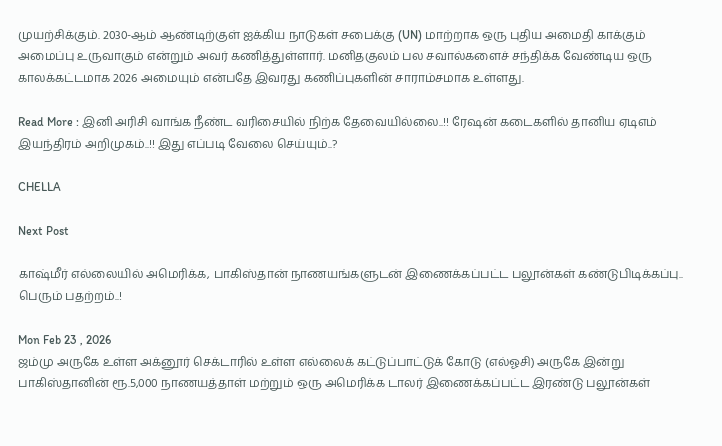முயற்சிக்கும். 2030-ஆம் ஆண்டிற்குள் ஐக்கிய நாடுகள் சபைக்கு (UN) மாற்றாக ஒரு புதிய அமைதி காக்கும் அமைப்பு உருவாகும் என்றும் அவர் கணித்துள்ளார். மனிதகுலம் பல சவால்களைச் சந்திக்க வேண்டிய ஒரு காலக்கட்டமாக 2026 அமையும் என்பதே இவரது கணிப்புகளின் சாராம்சமாக உள்ளது.

Read More : இனி அரிசி வாங்க நீண்ட வரிசையில் நிற்க தேவையில்லை..!! ரேஷன் கடைகளில் தானிய ஏடிஎம் இயந்திரம் அறிமுகம்..!! இது எப்படி வேலை செய்யும்..?

CHELLA

Next Post

காஷ்மீர் எல்லையில் அமெரிக்க, பாகிஸ்தான் நாணயங்களுடன் இணைக்கப்பட்ட பலூன்கள் கண்டுபிடிக்கப்பு.. பெரும் பதற்றம்..!

Mon Feb 23 , 2026
ஜம்மு அருகே உள்ள அக்னூர் செக்டாரில் உள்ள எல்லைக் கட்டுப்பாட்டுக் கோடு (எல்ஓசி) அருகே இன்று பாகிஸ்தானின் ரூ.5,000 நாணயத்தாள் மற்றும் ஒரு அமெரிக்க டாலர் இணைக்கப்பட்ட இரண்டு பலூன்கள்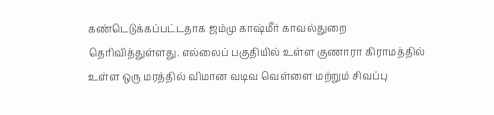கண்டெடுக்கப்பட்டதாக ஜம்மு காஷ்மீர் காவல்துறை தெரிவித்துள்ளது. எல்லைப் பகுதியில் உள்ள குணாரா கிராமத்தில் உள்ள ஒரு மரத்தில் விமான வடிவ வெள்ளை மற்றும் சிவப்பு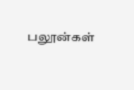பலூன்கள்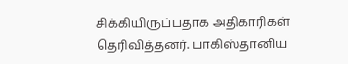சிக்கியிருப்பதாக அதிகாரிகள் தெரிவித்தனர். பாகிஸ்தானிய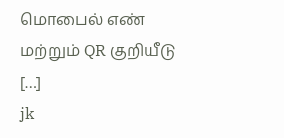மொபைல் எண் மற்றும் QR குறியீடு […]
jk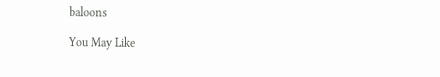baloons

You May Like